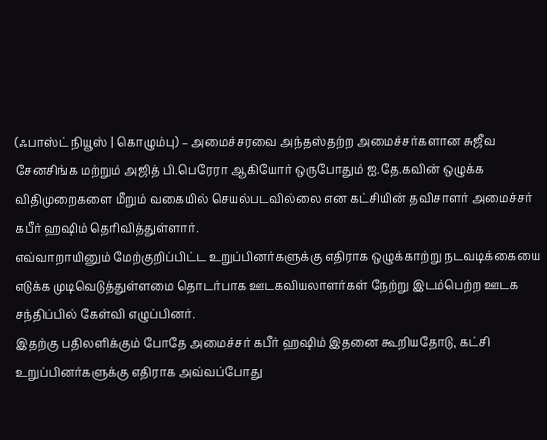(ஃபாஸ்ட் நியூஸ் | கொழும்பு) – அமைச்சரவை அந்தஸ்தற்ற அமைச்சர்களான சுஜீவ சேனசிங்க மற்றும் அஜித் பி.பெரேரா ஆகியோர் ஒருபோதும் ஐ.தே.கவின் ஒழுக்க விதிமுறைகளை மீறும் வகையில் செயல்படவில்லை என கட்சியின் தவிசாளர் அமைச்சர் கபீர் ஹஷிம் தெரிவித்துள்ளார்.
எவ்வாறாயினும் மேற்குறிப்பிட்ட உறுப்பினர்களுக்கு எதிராக ஒழுக்காற்று நடவடிக்கையை எடுக்க முடிவெடுத்துள்ளமை தொடர்பாக ஊடகவியலாளர்கள் நேற்று இடம்பெற்ற ஊடக சந்திப்பில் கேள்வி எழுப்பினர்.
இதற்கு பதிலளிக்கும் போதே அமைச்சர் கபீர் ஹஷிம் இதனை கூறியதோடு, கட்சி உறுப்பினர்களுக்கு எதிராக அவ்வப்போது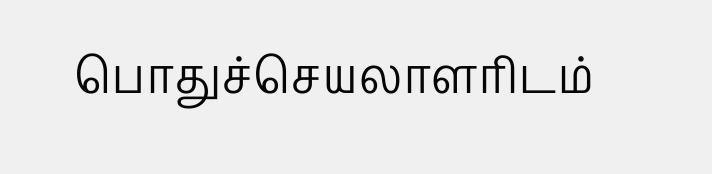பொதுச்செயலாளரிடம்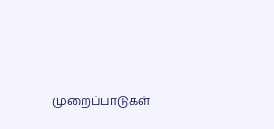முறைப்பாடுகள்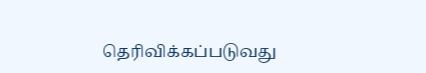தெரிவிக்கப்படுவது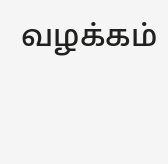வழக்கம்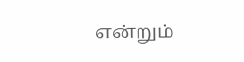என்றும்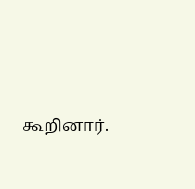கூறினார்.